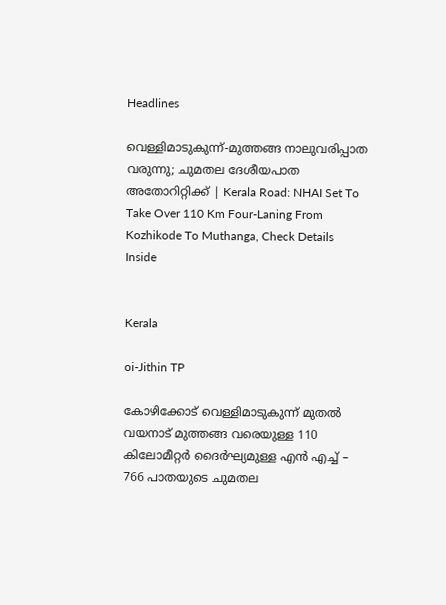Headlines

വെള്ളിമാടുകുന്ന്-മുത്തങ്ങ നാലുവരിപ്പാത വരുന്നു; ചുമതല ദേശീയപാത അതോറിറ്റിക്ക് | Kerala Road: NHAI Set To Take Over 110 Km Four-Laning From Kozhikode To Muthanga, Check Details Inside


Kerala

oi-Jithin TP

കോഴിക്കോട് വെള്ളിമാടുകുന്ന് മുതല്‍ വയനാട് മുത്തങ്ങ വരെയുള്ള 110 കിലോമീറ്റര്‍ ദൈര്‍ഘ്യമുള്ള എന്‍ എച്ച് – 766 പാതയുടെ ചുമതല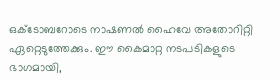ഒക്ടോബറോടെ നാഷണല്‍ ഹൈവേ അതോറിറ്റി ഏറ്റെടുത്തേക്കും. ഈ കൈമാറ്റ നടപടികളുടെ ഭാഗമായി,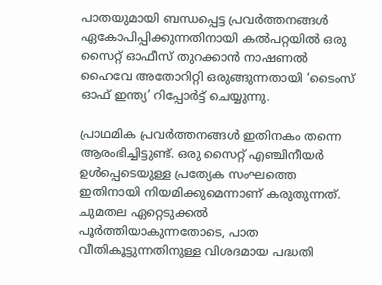പാതയുമായി ബന്ധപ്പെട്ട പ്രവര്‍ത്തനങ്ങള്‍ ഏകോപിപ്പിക്കുന്നതിനായി കല്‍പറ്റയില്‍ ഒരു സൈറ്റ് ഓഫീസ് തുറക്കാന്‍ നാഷണല്‍ ഹൈവേ അതോറിറ്റി ഒരുങ്ങുന്നതായി ‘ടൈംസ് ഓഫ് ഇന്ത്യ’ റിപ്പോര്‍ട്ട് ചെയ്യുന്നു.

പ്രാഥമിക പ്രവര്‍ത്തനങ്ങള്‍ ഇതിനകം തന്നെ ആരംഭിച്ചിട്ടുണ്ട്. ഒരു സൈറ്റ് എഞ്ചിനീയര്‍ ഉള്‍പ്പെടെയുള്ള പ്രത്യേക സംഘത്തെ ഇതിനായി നിയമിക്കുമെന്നാണ് കരുതുന്നത്. ചുമതല ഏറ്റെടുക്കല്‍ പൂര്‍ത്തിയാകുന്നതോടെ, പാത വീതികൂട്ടുന്നതിനുള്ള വിശദമായ പദ്ധതി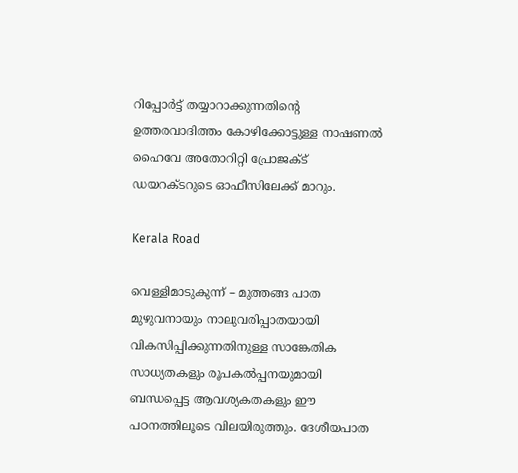റിപ്പോര്‍ട്ട് തയ്യാറാക്കുന്നതിന്റെ ഉത്തരവാദിത്തം കോഴിക്കോട്ടുള്ള നാഷണല്‍ ഹൈവേ അതോറിറ്റി പ്രോജക്ട് ഡയറക്ടറുടെ ഓഫീസിലേക്ക് മാറും.

Kerala Road

വെള്ളിമാടുകുന്ന് – മുത്തങ്ങ പാത മുഴുവനായും നാലുവരിപ്പാതയായി വികസിപ്പിക്കുന്നതിനുള്ള സാങ്കേതിക സാധ്യതകളും രൂപകല്‍പ്പനയുമായി ബന്ധപ്പെട്ട ആവശ്യകതകളും ഈ പഠനത്തിലൂടെ വിലയിരുത്തും. ദേശീയപാത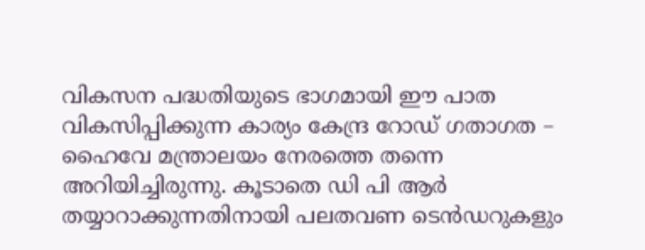വികസന പദ്ധതിയുടെ ഭാഗമായി ഈ പാത വികസിപ്പിക്കുന്ന കാര്യം കേന്ദ്ര റോഡ് ഗതാഗത – ഹൈവേ മന്ത്രാലയം നേരത്തെ തന്നെ അറിയിച്ചിരുന്നു. കൂടാതെ ഡി പി ആര്‍ തയ്യാറാക്കുന്നതിനായി പലതവണ ടെന്‍ഡറുകളും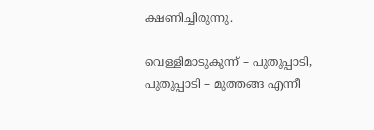ക്ഷണിച്ചിരുന്നു.

വെള്ളിമാടുകുന്ന് – പുതുപ്പാടി, പുതുപ്പാടി – മുത്തങ്ങ എന്നീ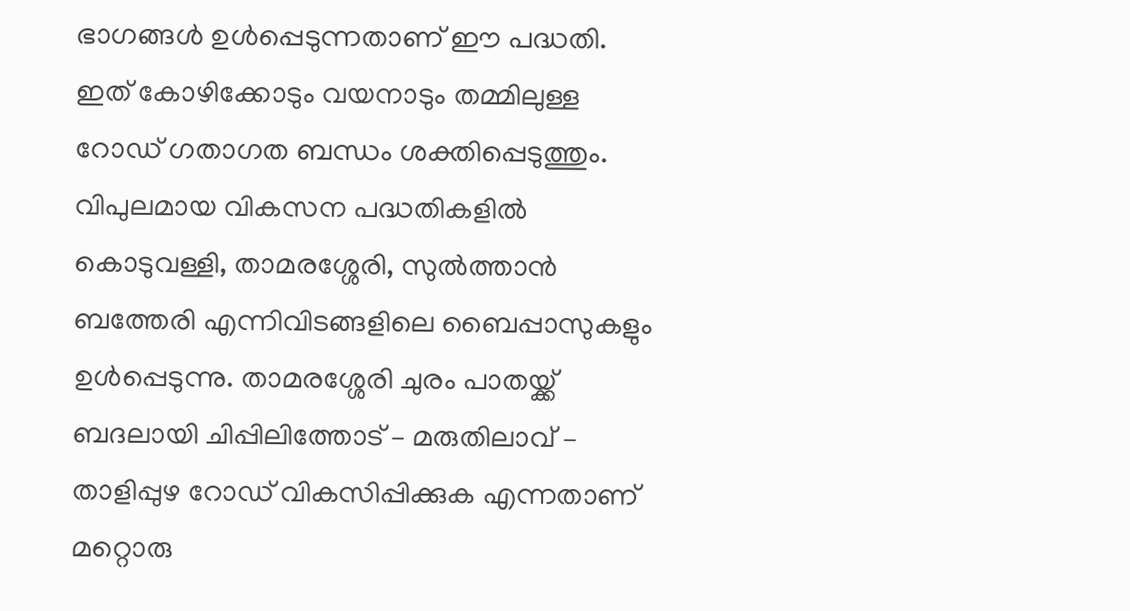ഭാഗങ്ങള്‍ ഉള്‍പ്പെടുന്നതാണ് ഈ പദ്ധതി. ഇത് കോഴിക്കോടും വയനാടും തമ്മിലുള്ള റോഡ് ഗതാഗത ബന്ധം ശക്തിപ്പെടുത്തും. വിപുലമായ വികസന പദ്ധതികളില്‍ കൊടുവള്ളി, താമരശ്ശേരി, സുല്‍ത്താന്‍ ബത്തേരി എന്നിവിടങ്ങളിലെ ബൈപ്പാസുകളും ഉള്‍പ്പെടുന്നു. താമരശ്ശേരി ചുരം പാതയ്ക്ക് ബദലായി ചിപ്പിലിത്തോട് – മരുതിലാവ് – താളിപ്പുഴ റോഡ് വികസിപ്പിക്കുക എന്നതാണ് മറ്റൊരു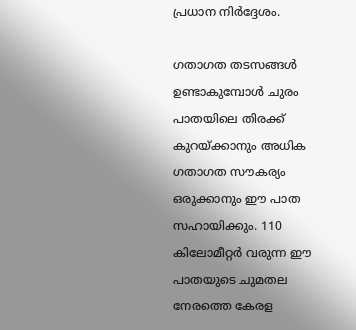പ്രധാന നിര്‍ദ്ദേശം.

ഗതാഗത തടസങ്ങള്‍ ഉണ്ടാകുമ്പോള്‍ ചുരം പാതയിലെ തിരക്ക് കുറയ്ക്കാനും അധിക ഗതാഗത സൗകര്യം ഒരുക്കാനും ഈ പാത സഹായിക്കും. 110 കിലോമീറ്റര്‍ വരുന്ന ഈ പാതയുടെ ചുമതല നേരത്തെ കേരള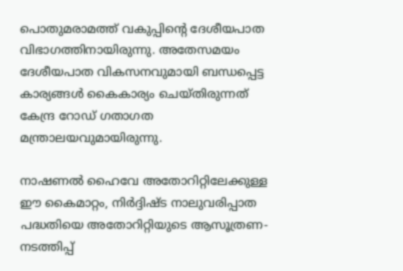പൊതുമരാമത്ത് വകുപ്പിന്റെ ദേശീയപാത വിഭാഗത്തിനായിരുന്നു. അതേസമയം ദേശീയപാത വികസനവുമായി ബന്ധപ്പെട്ട കാര്യങ്ങള്‍ കൈകാര്യം ചെയ്തിരുന്നത് കേന്ദ്ര റോഡ് ഗതാഗത മന്ത്രാലയവുമായിരുന്നു.

നാഷണല്‍ ഹൈവേ അതോറിറ്റിലേക്കുള്ള ഈ കൈമാറ്റം, നിര്‍ദ്ദിഷ്ട നാലുവരിപ്പാത പദ്ധതിയെ അതോറിറ്റിയുടെ ആസൂത്രണ-നടത്തിപ്പ്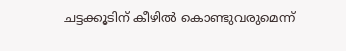ചട്ടക്കൂടിന് കീഴില്‍ കൊണ്ടുവരുമെന്ന്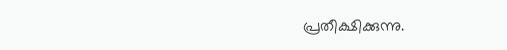പ്രതീക്ഷിക്കുന്നു.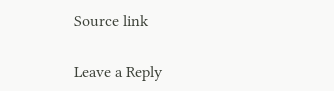Source link

Leave a Reply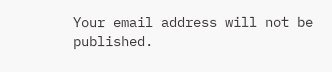Your email address will not be published.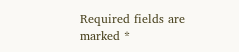Required fields are marked *